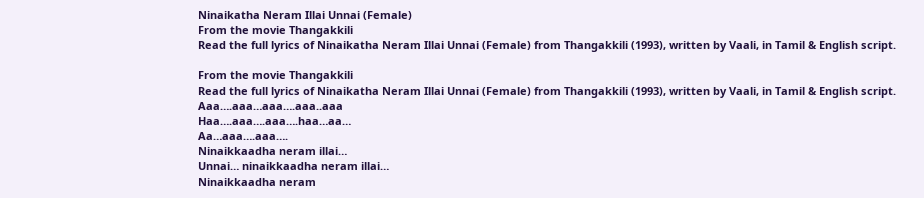Ninaikatha Neram Illai Unnai (Female)
From the movie Thangakkili
Read the full lyrics of Ninaikatha Neram Illai Unnai (Female) from Thangakkili (1993), written by Vaali, in Tamil & English script.

From the movie Thangakkili
Read the full lyrics of Ninaikatha Neram Illai Unnai (Female) from Thangakkili (1993), written by Vaali, in Tamil & English script.
Aaa….aaa…aaa….aaa..aaa
Haa….aaa….aaa….haa…aa…
Aa…aaa….aaa….
Ninaikkaadha neram illai…
Unnai… ninaikkaadha neram illai…
Ninaikkaadha neram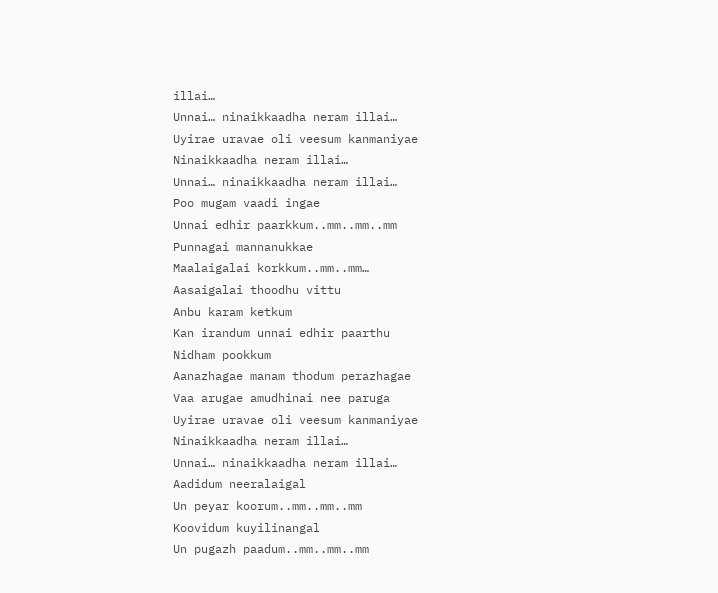illai…
Unnai… ninaikkaadha neram illai…
Uyirae uravae oli veesum kanmaniyae
Ninaikkaadha neram illai…
Unnai… ninaikkaadha neram illai…
Poo mugam vaadi ingae
Unnai edhir paarkkum..mm..mm..mm
Punnagai mannanukkae
Maalaigalai korkkum..mm..mm…
Aasaigalai thoodhu vittu
Anbu karam ketkum
Kan irandum unnai edhir paarthu
Nidham pookkum
Aanazhagae manam thodum perazhagae
Vaa arugae amudhinai nee paruga
Uyirae uravae oli veesum kanmaniyae
Ninaikkaadha neram illai…
Unnai… ninaikkaadha neram illai…
Aadidum neeralaigal
Un peyar koorum..mm..mm..mm
Koovidum kuyilinangal
Un pugazh paadum..mm..mm..mm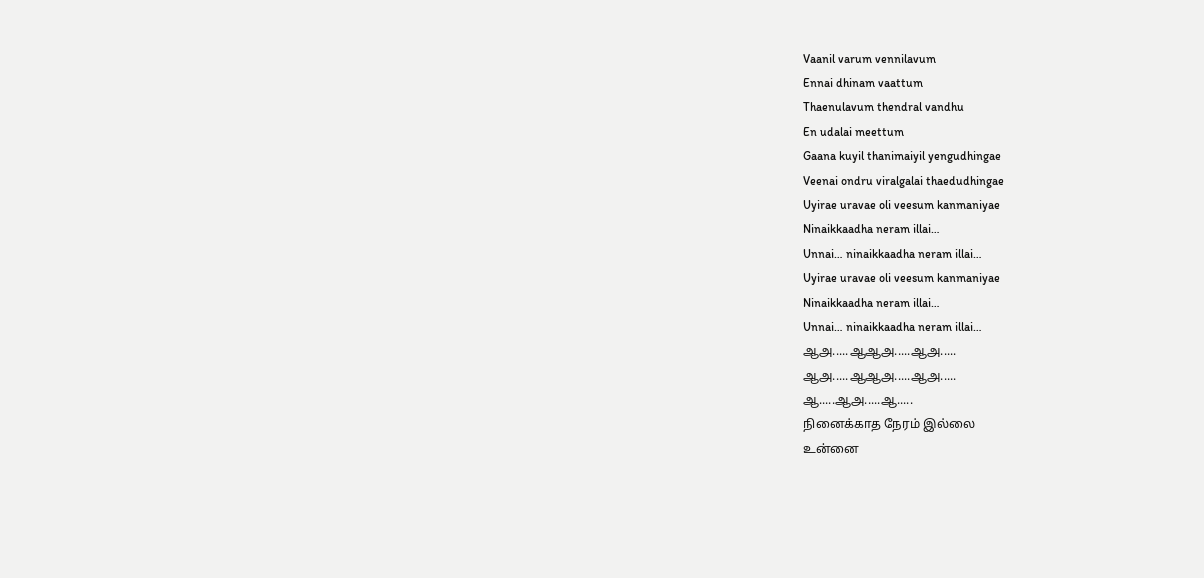Vaanil varum vennilavum
Ennai dhinam vaattum
Thaenulavum thendral vandhu
En udalai meettum
Gaana kuyil thanimaiyil yengudhingae
Veenai ondru viralgalai thaedudhingae
Uyirae uravae oli veesum kanmaniyae
Ninaikkaadha neram illai…
Unnai… ninaikkaadha neram illai…
Uyirae uravae oli veesum kanmaniyae
Ninaikkaadha neram illai…
Unnai… ninaikkaadha neram illai…
ஆஅ.....ஆஆஅ.....ஆஅ.....
ஆஅ.....ஆஆஅ.....ஆஅ.....
ஆ.....ஆஅ.....ஆ.....
நினைக்காத நேரம் இல்லை
உன்னை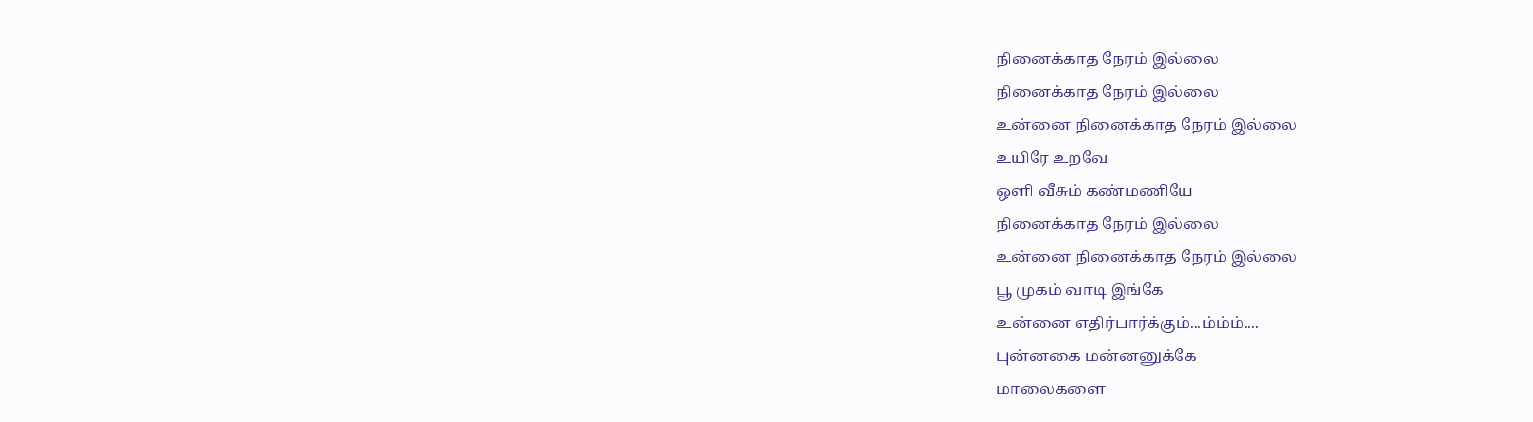நினைக்காத நேரம் இல்லை
நினைக்காத நேரம் இல்லை
உன்னை நினைக்காத நேரம் இல்லை
உயிரே உறவே
ஒளி வீசும் கண்மணியே
நினைக்காத நேரம் இல்லை
உன்னை நினைக்காத நேரம் இல்லை
பூ முகம் வாடி இங்கே
உன்னை எதிர்பார்க்கும்...ம்ம்ம்....
புன்னகை மன்னனுக்கே
மாலைகளை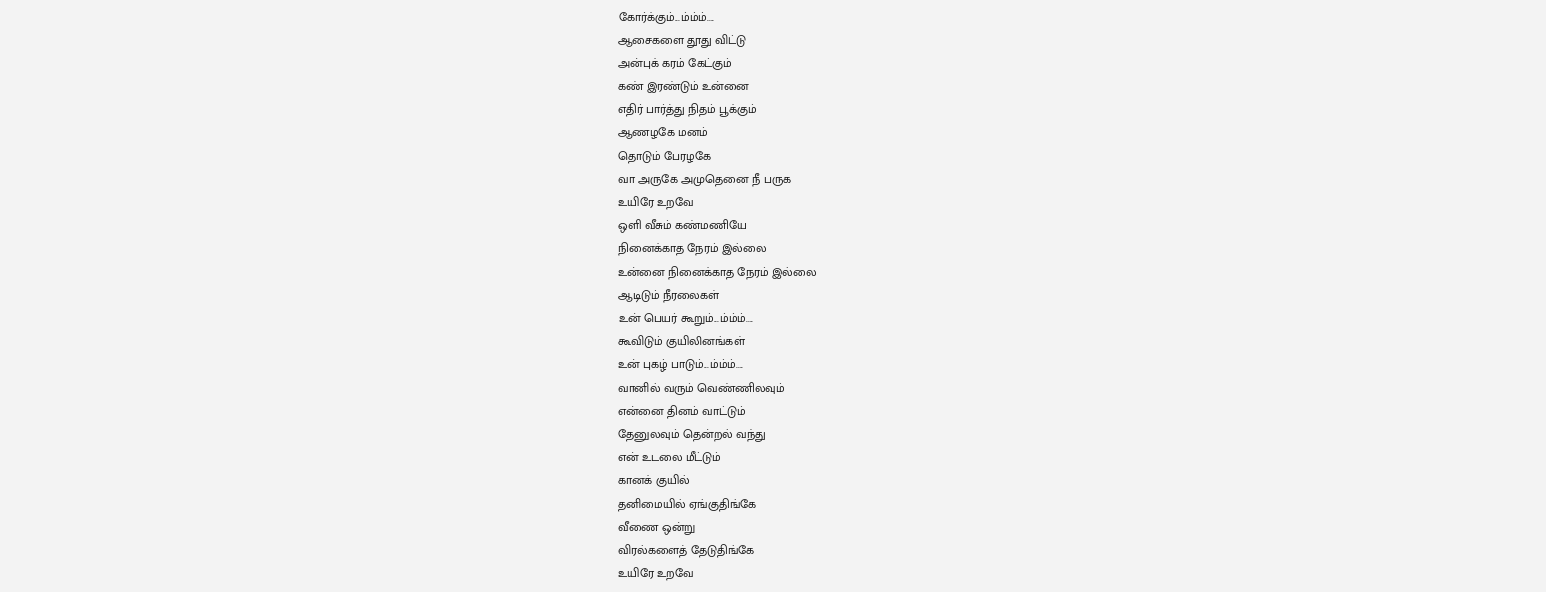கோர்க்கும்...ம்ம்ம்....
ஆசைகளை தூது விட்டு
அன்புக் கரம் கேட்கும்
கண் இரண்டும் உன்னை
எதிர் பார்த்து நிதம் பூக்கும்
ஆணழகே மனம்
தொடும் பேரழகே
வா அருகே அமுதெனை நீ பருக
உயிரே உறவே
ஒளி வீசும் கண்மணியே
நினைக்காத நேரம் இல்லை
உன்னை நினைக்காத நேரம் இல்லை
ஆடிடும் நீரலைகள்
உன் பெயர் கூறும்...ம்ம்ம்....
கூவிடும் குயிலினங்கள்
உன் புகழ் பாடும்...ம்ம்ம்....
வானில் வரும் வெண்ணிலவும்
என்னை தினம் வாட்டும்
தேனுலவும் தென்றல் வந்து
என் உடலை மீட்டும்
கானக் குயில்
தனிமையில் ஏங்குதிங்கே
வீணை ஒன்று
விரல்களைத் தேடுதிங்கே
உயிரே உறவே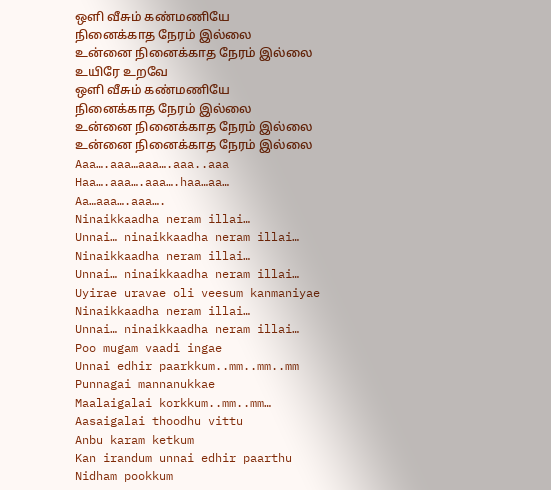ஒளி வீசும் கண்மணியே
நினைக்காத நேரம் இல்லை
உன்னை நினைக்காத நேரம் இல்லை
உயிரே உறவே
ஒளி வீசும் கண்மணியே
நினைக்காத நேரம் இல்லை
உன்னை நினைக்காத நேரம் இல்லை
உன்னை நினைக்காத நேரம் இல்லை
Aaa….aaa…aaa….aaa..aaa
Haa….aaa….aaa….haa…aa…
Aa…aaa….aaa….
Ninaikkaadha neram illai…
Unnai… ninaikkaadha neram illai…
Ninaikkaadha neram illai…
Unnai… ninaikkaadha neram illai…
Uyirae uravae oli veesum kanmaniyae
Ninaikkaadha neram illai…
Unnai… ninaikkaadha neram illai…
Poo mugam vaadi ingae
Unnai edhir paarkkum..mm..mm..mm
Punnagai mannanukkae
Maalaigalai korkkum..mm..mm…
Aasaigalai thoodhu vittu
Anbu karam ketkum
Kan irandum unnai edhir paarthu
Nidham pookkum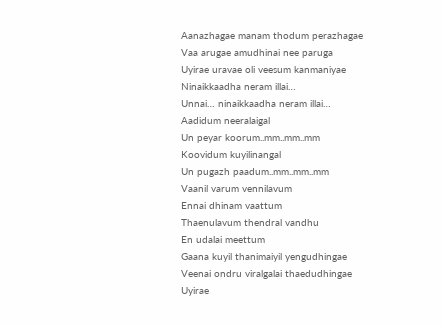Aanazhagae manam thodum perazhagae
Vaa arugae amudhinai nee paruga
Uyirae uravae oli veesum kanmaniyae
Ninaikkaadha neram illai…
Unnai… ninaikkaadha neram illai…
Aadidum neeralaigal
Un peyar koorum..mm..mm..mm
Koovidum kuyilinangal
Un pugazh paadum..mm..mm..mm
Vaanil varum vennilavum
Ennai dhinam vaattum
Thaenulavum thendral vandhu
En udalai meettum
Gaana kuyil thanimaiyil yengudhingae
Veenai ondru viralgalai thaedudhingae
Uyirae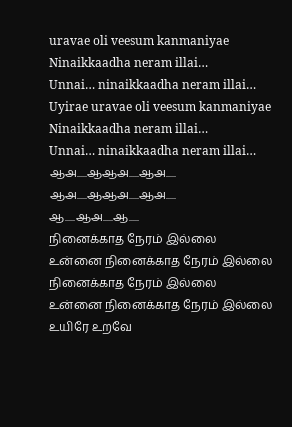uravae oli veesum kanmaniyae
Ninaikkaadha neram illai…
Unnai… ninaikkaadha neram illai…
Uyirae uravae oli veesum kanmaniyae
Ninaikkaadha neram illai…
Unnai… ninaikkaadha neram illai…
ஆஅ.....ஆஆஅ.....ஆஅ.....
ஆஅ.....ஆஆஅ.....ஆஅ.....
ஆ.....ஆஅ.....ஆ.....
நினைக்காத நேரம் இல்லை
உன்னை நினைக்காத நேரம் இல்லை
நினைக்காத நேரம் இல்லை
உன்னை நினைக்காத நேரம் இல்லை
உயிரே உறவே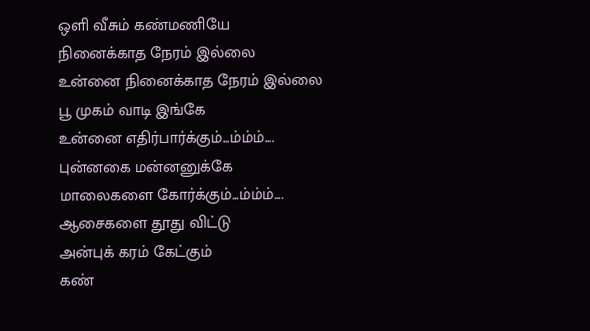ஒளி வீசும் கண்மணியே
நினைக்காத நேரம் இல்லை
உன்னை நினைக்காத நேரம் இல்லை
பூ முகம் வாடி இங்கே
உன்னை எதிர்பார்க்கும்...ம்ம்ம்....
புன்னகை மன்னனுக்கே
மாலைகளை கோர்க்கும்...ம்ம்ம்....
ஆசைகளை தூது விட்டு
அன்புக் கரம் கேட்கும்
கண்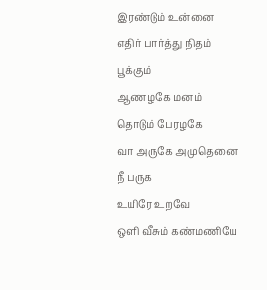இரண்டும் உன்னை
எதிர் பார்த்து நிதம் பூக்கும்
ஆணழகே மனம்
தொடும் பேரழகே
வா அருகே அமுதெனை நீ பருக
உயிரே உறவே
ஒளி வீசும் கண்மணியே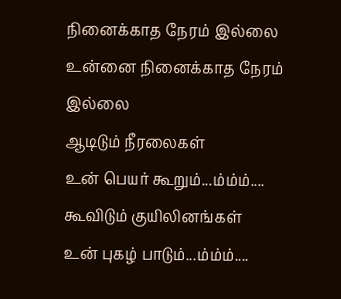நினைக்காத நேரம் இல்லை
உன்னை நினைக்காத நேரம் இல்லை
ஆடிடும் நீரலைகள்
உன் பெயர் கூறும்...ம்ம்ம்....
கூவிடும் குயிலினங்கள்
உன் புகழ் பாடும்...ம்ம்ம்....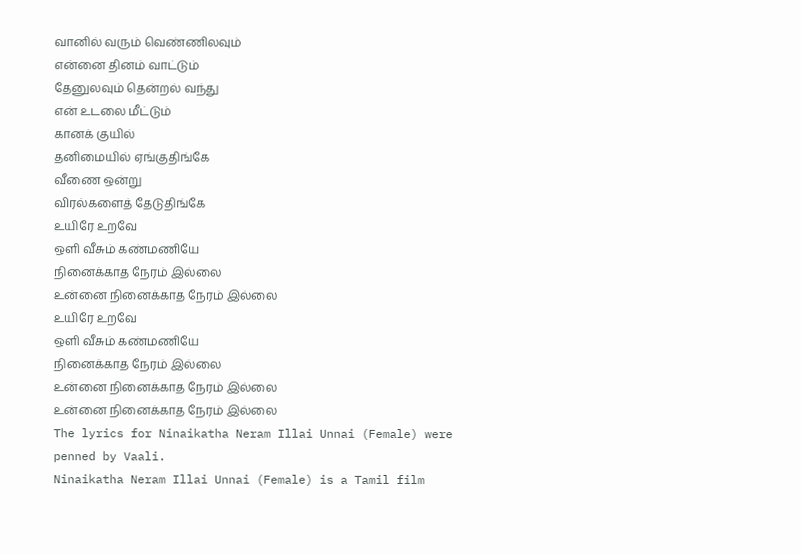வானில் வரும் வெண்ணிலவும்
என்னை தினம் வாட்டும்
தேனுலவும் தென்றல் வந்து
என் உடலை மீட்டும்
கானக் குயில்
தனிமையில் ஏங்குதிங்கே
வீணை ஒன்று
விரல்களைத் தேடுதிங்கே
உயிரே உறவே
ஒளி வீசும் கண்மணியே
நினைக்காத நேரம் இல்லை
உன்னை நினைக்காத நேரம் இல்லை
உயிரே உறவே
ஒளி வீசும் கண்மணியே
நினைக்காத நேரம் இல்லை
உன்னை நினைக்காத நேரம் இல்லை
உன்னை நினைக்காத நேரம் இல்லை
The lyrics for Ninaikatha Neram Illai Unnai (Female) were penned by Vaali.
Ninaikatha Neram Illai Unnai (Female) is a Tamil film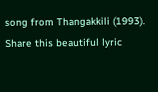song from Thangakkili (1993).
Share this beautiful lyric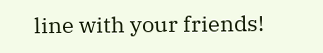line with your friends!